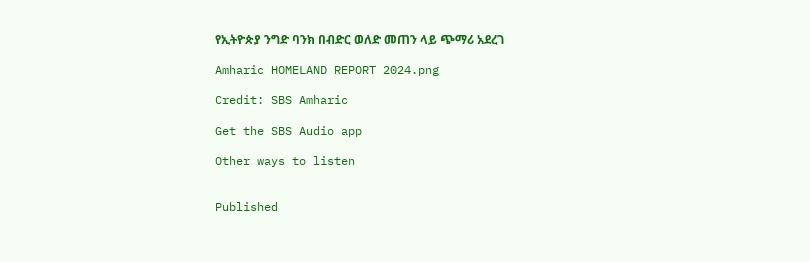የኢትዮጵያ ንግድ ባንክ በብድር ወለድ መጠን ላይ ጭማሪ አደረገ

Amharic HOMELAND REPORT 2024.png

Credit: SBS Amharic

Get the SBS Audio app

Other ways to listen


Published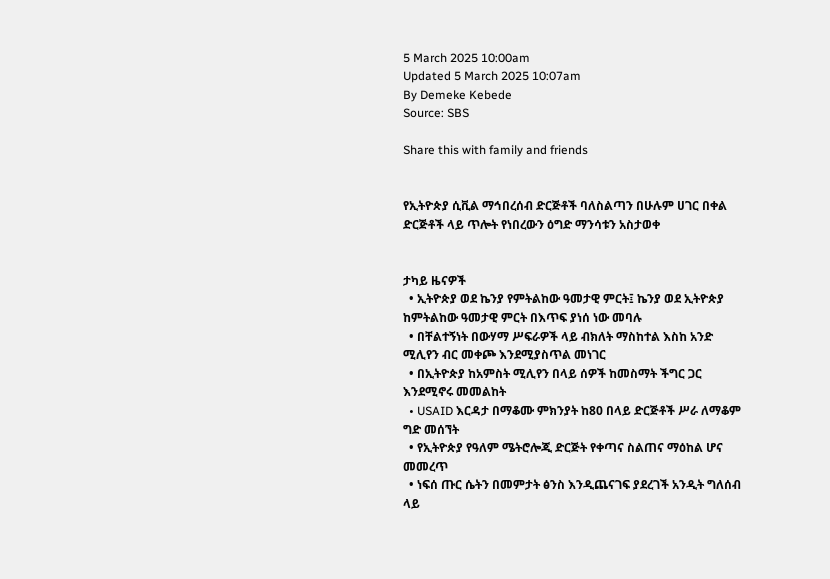5 March 2025 10:00am
Updated 5 March 2025 10:07am
By Demeke Kebede
Source: SBS

Share this with family and friends


የኢትዮጵያ ሲቪል ማኅበረሰብ ድርጅቶች ባለስልጣን በሁሉም ሀገር በቀል ድርጅቶች ላይ ጥሎት የነበረውን ዕግድ ማንሳቱን አስታወቀ


ታካይ ዜናዎች
  • ኢትዮጵያ ወደ ኬንያ የምትልከው ዓመታዊ ምርት፤ ኬንያ ወደ ኢትዮጵያ ከምትልከው ዓመታዊ ምርት በእጥፍ ያነሰ ነው መባሉ
  • በቸልተኝነት በውሃማ ሥፍራዎች ላይ ብክለት ማስከተል እስከ አንድ ሚሊየን ብር መቀጮ እንደሚያስጥል መነገር
  • በኢትዮጵያ ከአምስት ሚሊየን በላይ ሰዎች ከመስማት ችግር ጋር እንደሚኖሩ መመልከት
  • USAID እርዳታ በማቆሙ ምክንያት ከ80 በላይ ድርጅቶች ሥራ ለማቆም ግድ መሰኘት
  • የኢትዮጵያ የዓለም ሜትሮሎጂ ድርጅት የቀጣና ስልጠና ማዕከል ሆና መመረጥ
  • ነፍሰ ጡር ሴትን በመምታት ፅንስ እንዲጨናገፍ ያደረገች አንዲት ግለሰብ ላይ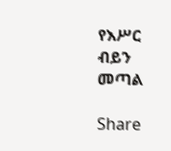የእሥር ብይን መጣል

Share